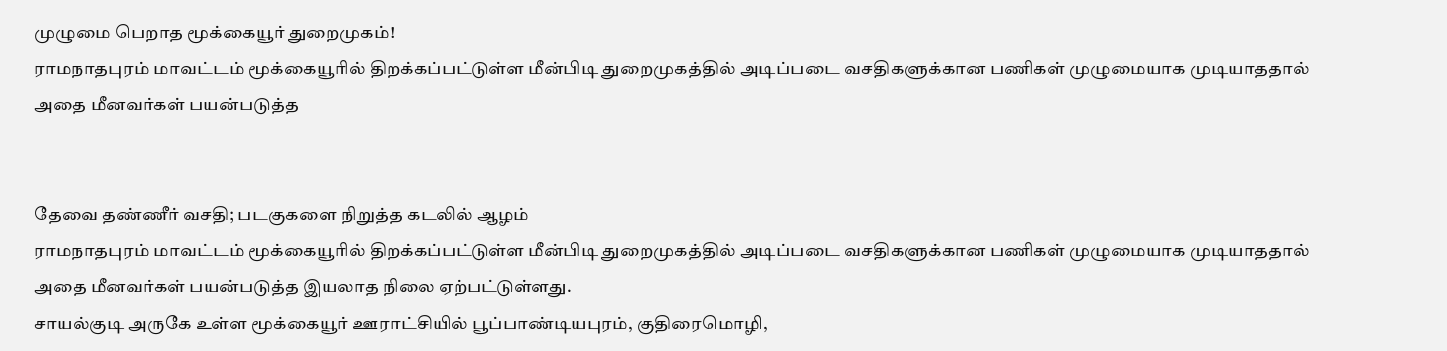முழுமை பெறாத மூக்கையூர் துறைமுகம்!
ராமநாதபுரம் மாவட்டம் மூக்கையூரில் திறக்கப்பட்டுள்ள மீன்பிடி துறைமுகத்தில் அடிப்படை வசதிகளுக்கான பணிகள் முழுமையாக முடியாததால் அதை மீனவர்கள் பயன்படுத்த


தேவை தண்ணீர் வசதி; படகுகளை நிறுத்த கடலில் ஆழம்
ராமநாதபுரம் மாவட்டம் மூக்கையூரில் திறக்கப்பட்டுள்ள மீன்பிடி துறைமுகத்தில் அடிப்படை வசதிகளுக்கான பணிகள் முழுமையாக முடியாததால் அதை மீனவர்கள் பயன்படுத்த இயலாத நிலை ஏற்பட்டுள்ளது.
சாயல்குடி அருகே உள்ள மூக்கையூர் ஊராட்சியில் பூப்பாண்டியபுரம், குதிரைமொழி,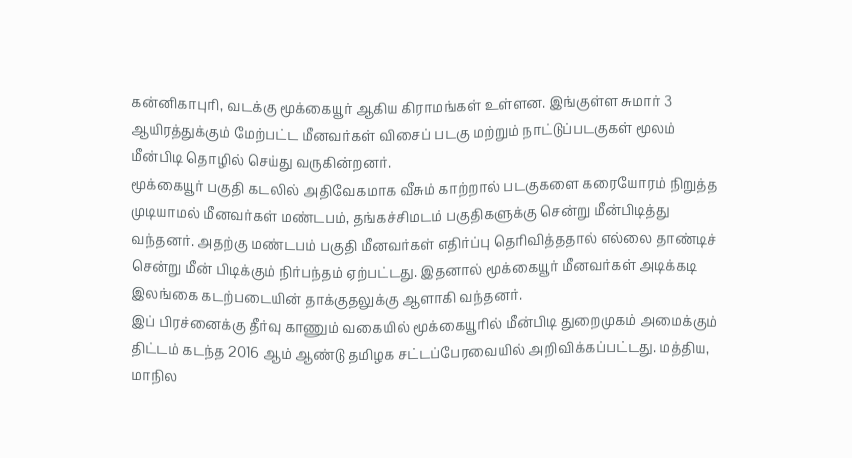கன்னிகாபுரி, வடக்கு மூக்கையூர் ஆகிய கிராமங்கள் உள்ளன. இங்குள்ள சுமார் 3 ஆயிரத்துக்கும் மேற்பட்ட மீனவர்கள் விசைப் படகு மற்றும் நாட்டுப்படகுகள் மூலம் மீன்பிடி தொழில் செய்து வருகின்றனர்.
மூக்கையூர் பகுதி கடலில் அதிவேகமாக வீசும் காற்றால் படகுகளை கரையோரம் நிறுத்த முடியாமல் மீனவர்கள் மண்டபம், தங்கச்சிமடம் பகுதிகளுக்கு சென்று மீன்பிடித்து வந்தனர். அதற்கு மண்டபம் பகுதி மீனவர்கள் எதிர்ப்பு தெரிவித்ததால் எல்லை தாண்டிச் சென்று மீன் பிடிக்கும் நிர்பந்தம் ஏற்பட்டது. இதனால் மூக்கையூர் மீனவர்கள் அடிக்கடி இலங்கை கடற்படையின் தாக்குதலுக்கு ஆளாகி வந்தனர்.
இப் பிரச்னைக்கு தீர்வு காணும் வகையில் மூக்கையூரில் மீன்பிடி துறைமுகம் அமைக்கும் திட்டம் கடந்த 2016 ஆம் ஆண்டு தமிழக சட்டப்பேரவையில் அறிவிக்கப்பட்டது. மத்திய, மாநில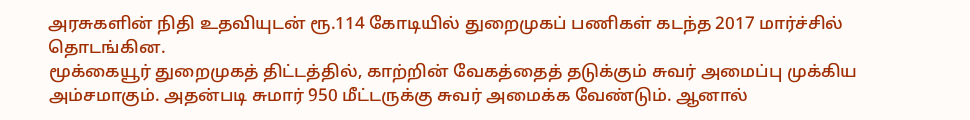அரசுகளின் நிதி உதவியுடன் ரூ.114 கோடியில் துறைமுகப் பணிகள் கடந்த 2017 மார்ச்சில் தொடங்கின.
மூக்கையூர் துறைமுகத் திட்டத்தில், காற்றின் வேகத்தைத் தடுக்கும் சுவர் அமைப்பு முக்கிய அம்சமாகும். அதன்படி சுமார் 950 மீட்டருக்கு சுவர் அமைக்க வேண்டும். ஆனால்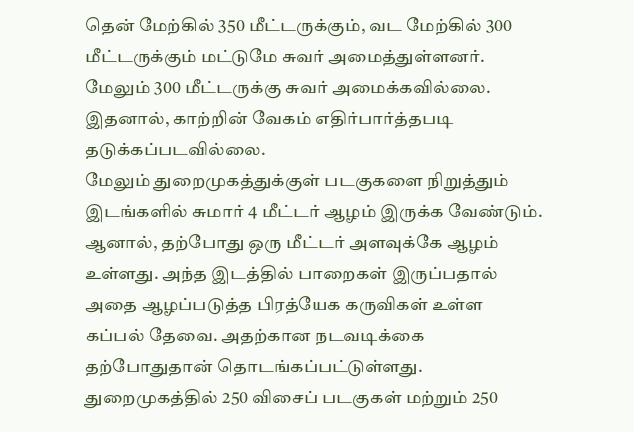தென் மேற்கில் 350 மீட்டருக்கும், வட மேற்கில் 300 மீட்டருக்கும் மட்டுமே சுவர் அமைத்துள்ளனர். மேலும் 300 மீட்டருக்கு சுவர் அமைக்கவில்லை. இதனால், காற்றின் வேகம் எதிர்பார்த்தபடி தடுக்கப்படவில்லை.
மேலும் துறைமுகத்துக்குள் படகுகளை நிறுத்தும் இடங்களில் சுமார் 4 மீட்டர் ஆழம் இருக்க வேண்டும். ஆனால், தற்போது ஒரு மீட்டர் அளவுக்கே ஆழம் உள்ளது. அந்த இடத்தில் பாறைகள் இருப்பதால் அதை ஆழப்படுத்த பிரத்யேக கருவிகள் உள்ள கப்பல் தேவை. அதற்கான நடவடிக்கை தற்போதுதான் தொடங்கப்பட்டுள்ளது. துறைமுகத்தில் 250 விசைப் படகுகள் மற்றும் 250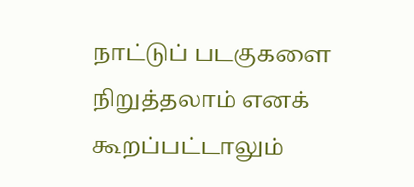நாட்டுப் படகுகளை நிறுத்தலாம் எனக் கூறப்பட்டாலும்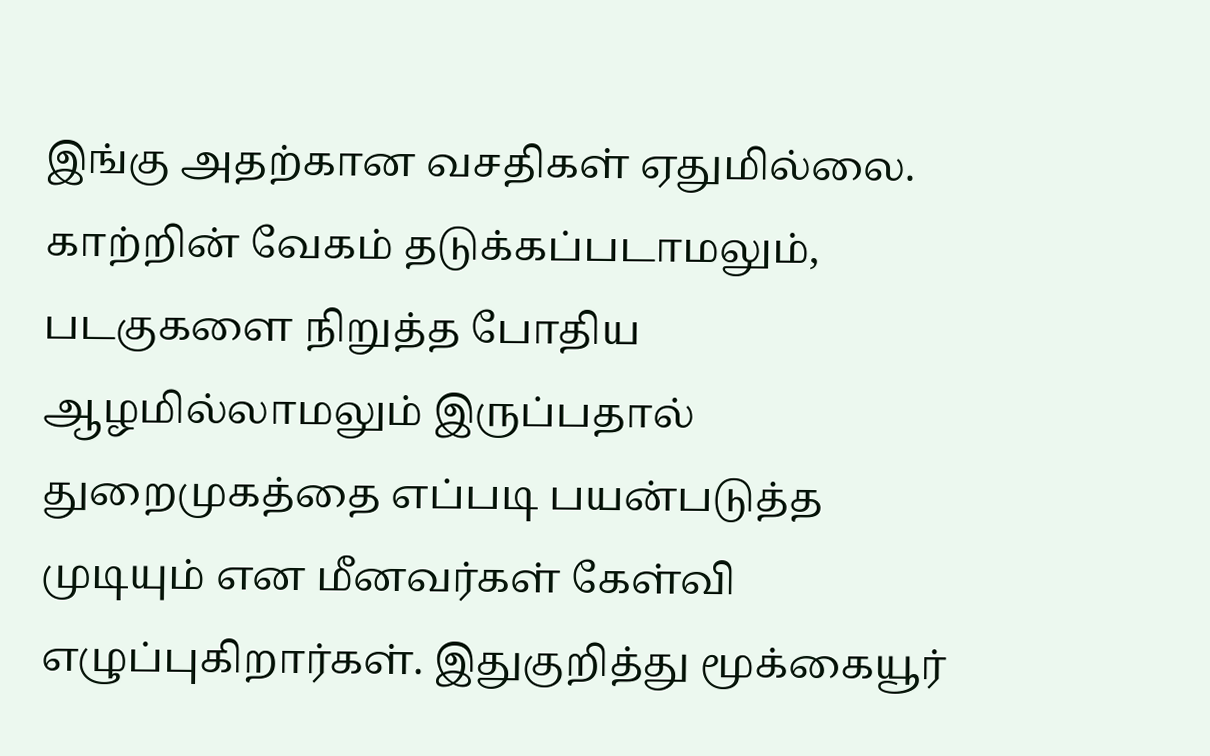இங்கு அதற்கான வசதிகள் ஏதுமில்லை. காற்றின் வேகம் தடுக்கப்படாமலும், படகுகளை நிறுத்த போதிய ஆழமில்லாமலும் இருப்பதால் துறைமுகத்தை எப்படி பயன்படுத்த முடியும் என மீனவர்கள் கேள்வி எழுப்புகிறார்கள். இதுகுறித்து மூக்கையூர்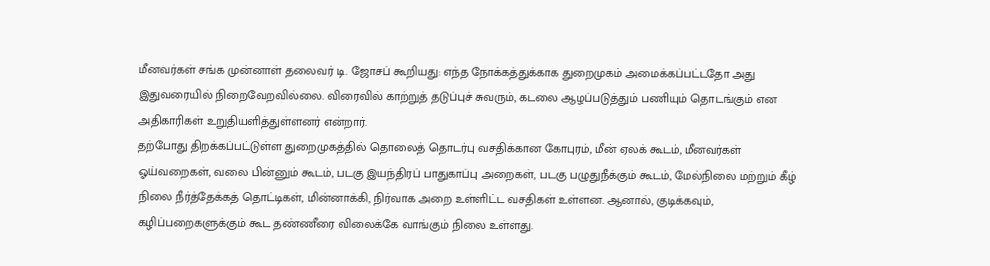மீனவர்கள் சங்க முன்னாள் தலைவர் டி. ஜோசப் கூறியது: எந்த நோக்கத்துக்காக துறைமுகம் அமைக்கப்பட்டதோ அது இதுவரையில் நிறைவேறவில்லை. விரைவில் காற்றுத் தடுப்புச் சுவரும், கடலை ஆழப்படுத்தும் பணியும் தொடங்கும் என அதிகாரிகள் உறுதியளித்துள்ளனர் என்றார்.
தற்போது திறக்கப்பட்டுள்ள துறைமுகத்தில் தொலைத் தொடர்பு வசதிக்கான கோபுரம், மீன் ஏலக் கூடம், மீனவர்கள் ஓய்வறைகள், வலை பின்னும் கூடம், படகு இயந்திரப் பாதுகாப்பு அறைகள், படகு பழுதுநீக்கும் கூடம், மேல்நிலை மற்றும் கீழ் நிலை நீர்த்தேக்கத் தொட்டிகள், மின்னாக்கி, நிர்வாக அறை உள்ளிட்ட வசதிகள் உள்ளன. ஆனால், குடிக்கவும், கழிப்பறைகளுக்கும் கூட தண்ணீரை விலைக்கே வாங்கும் நிலை உள்ளது.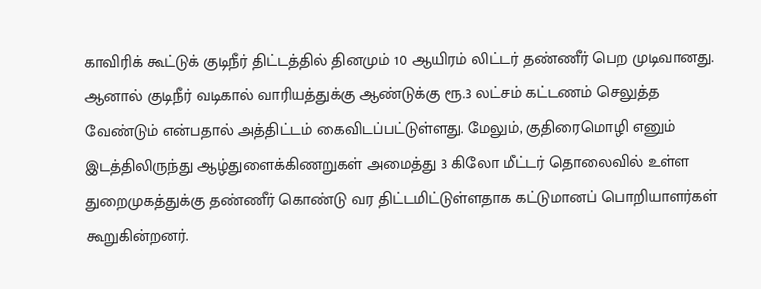காவிரிக் கூட்டுக் குடிநீர் திட்டத்தில் தினமும் 10 ஆயிரம் லிட்டர் தண்ணீர் பெற முடிவானது. ஆனால் குடிநீர் வடிகால் வாரியத்துக்கு ஆண்டுக்கு ரூ.3 லட்சம் கட்டணம் செலுத்த வேண்டும் என்பதால் அத்திட்டம் கைவிடப்பட்டுள்ளது. மேலும், குதிரைமொழி எனும் இடத்திலிருந்து ஆழ்துளைக்கிணறுகள் அமைத்து 3 கிலோ மீட்டர் தொலைவில் உள்ள துறைமுகத்துக்கு தண்ணீர் கொண்டு வர திட்டமிட்டுள்ளதாக கட்டுமானப் பொறியாளர்கள் கூறுகின்றனர்.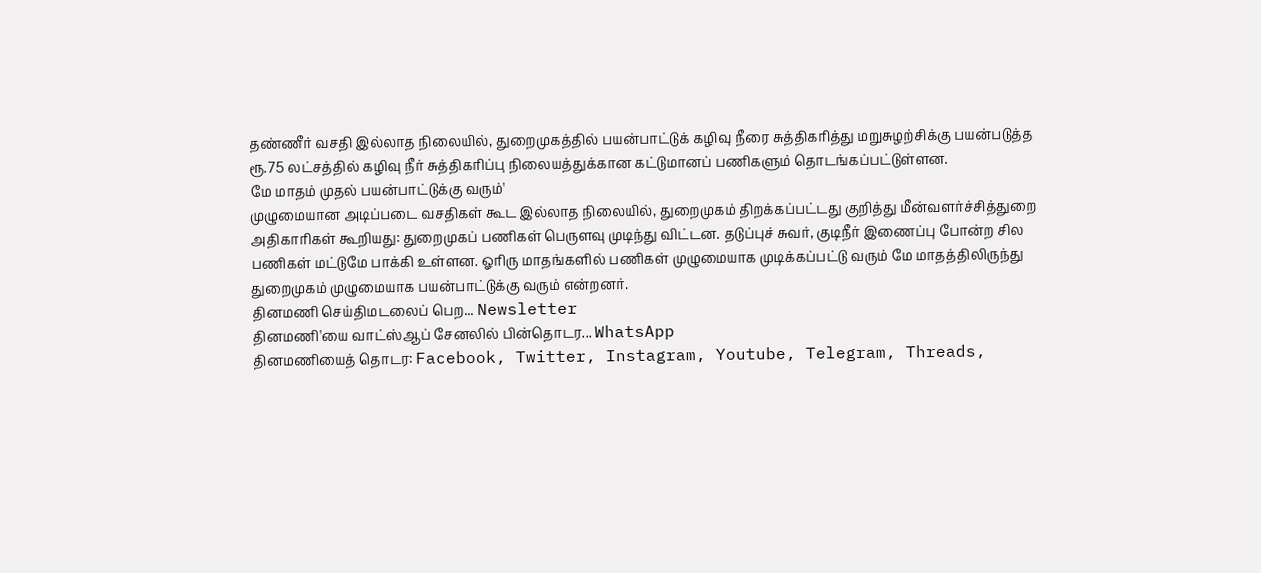தண்ணீர் வசதி இல்லாத நிலையில், துறைமுகத்தில் பயன்பாட்டுக் கழிவு நீரை சுத்திகரித்து மறுசுழற்சிக்கு பயன்படுத்த ரூ.75 லட்சத்தில் கழிவு நீர் சுத்திகரிப்பு நிலையத்துக்கான கட்டுமானப் பணிகளும் தொடங்கப்பட்டுள்ளன.
மே மாதம் முதல் பயன்பாட்டுக்கு வரும்'
முழுமையான அடிப்படை வசதிகள் கூட இல்லாத நிலையில், துறைமுகம் திறக்கப்பட்டது குறித்து மீன்வளர்ச்சித்துறை அதிகாரிகள் கூறியது: துறைமுகப் பணிகள் பெருளவு முடிந்து விட்டன. தடுப்புச் சுவர், குடிநீர் இணைப்பு போன்ற சில பணிகள் மட்டுமே பாக்கி உள்ளன. ஓரிரு மாதங்களில் பணிகள் முழுமையாக முடிக்கப்பட்டு வரும் மே மாதத்திலிருந்து துறைமுகம் முழுமையாக பயன்பாட்டுக்கு வரும் என்றனர்.
தினமணி செய்திமடலைப் பெற... Newsletter
தினமணி'யை வாட்ஸ்ஆப் சேனலில் பின்தொடர... WhatsApp
தினமணியைத் தொடர: Facebook, Twitter, Instagram, Youtube, Telegram, Threads,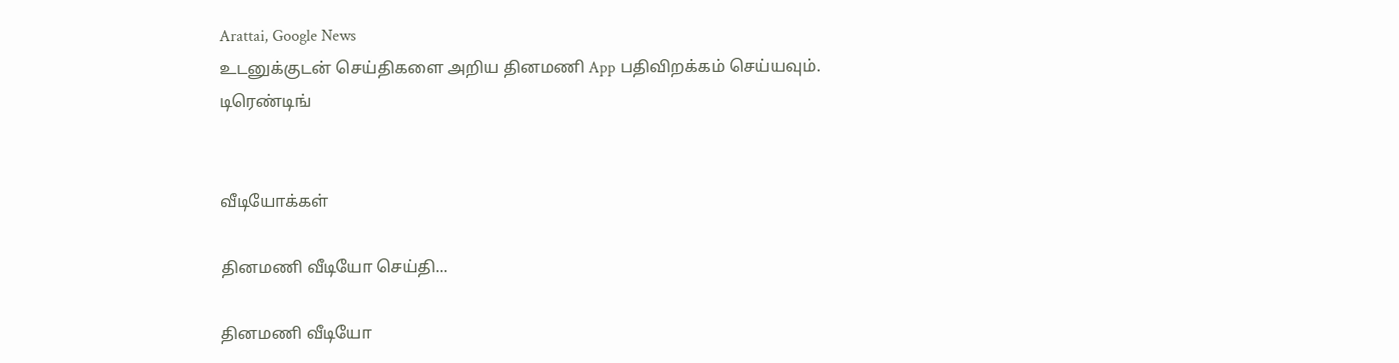Arattai, Google News
உடனுக்குடன் செய்திகளை அறிய தினமணி App பதிவிறக்கம் செய்யவும்.
டிரெண்டிங்


வீடியோக்கள்

தினமணி வீடியோ செய்தி...

தினமணி வீடியோ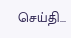செய்தி...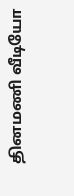தினமணி வீடியோ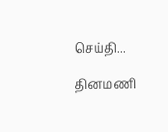செய்தி...

தினமணி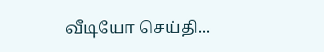வீடியோ செய்தி...